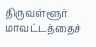திருவள்ளூர் மாவட்டத்தைச்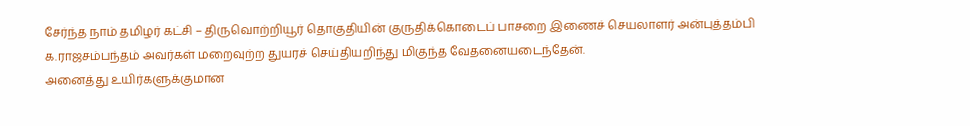சேர்ந்த நாம் தமிழர் கட்சி – திருவொற்றியூர் தொகுதியின் குருதிக்கொடைப் பாசறை இணைச் செயலாளர் அன்புத்தம்பி க.ராஜசம்பந்தம் அவர்கள் மறைவுற்ற துயரச் செய்தியறிந்து மிகுந்த வேதனையடைந்தேன்.
அனைத்து உயிர்களுக்குமான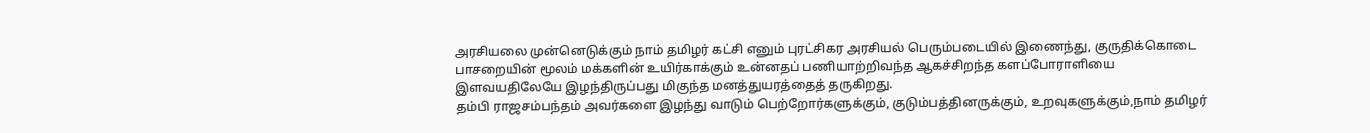அரசியலை முன்னெடுக்கும் நாம் தமிழர் கட்சி எனும் புரட்சிகர அரசியல் பெரும்படையில் இணைந்து, குருதிக்கொடை பாசறையின் மூலம் மக்களின் உயிர்காக்கும் உன்னதப் பணியாற்றிவந்த ஆகச்சிறந்த களப்போராளியை இளவயதிலேயே இழந்திருப்பது மிகுந்த மனத்துயரத்தைத் தருகிறது.
தம்பி ராஜசம்பந்தம் அவர்களை இழந்து வாடும் பெற்றோர்களுக்கும், குடும்பத்தினருக்கும், உறவுகளுக்கும்,நாம் தமிழர்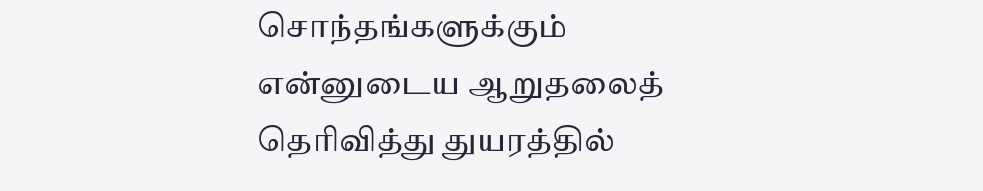சொந்தங்களுக்கும் என்னுடைய ஆறுதலைத் தெரிவித்து துயரத்தில்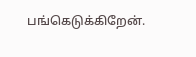பங்கெடுக்கிறேன்.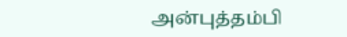அன்புத்தம்பி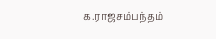க.ராஜசம்பந்தம்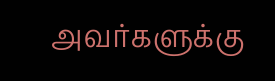அவர்களுக்கு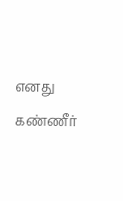எனது கண்ணீர்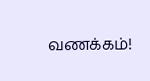வணக்கம்!